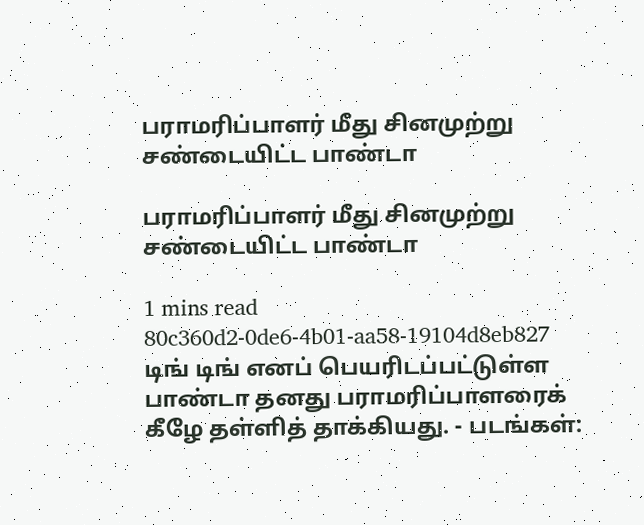பராமரிப்பாளர் மீது சினமுற்று சண்டையிட்ட பாண்டா

பராமரிப்பாளர் மீது சினமுற்று சண்டையிட்ட பாண்டா

1 mins read
80c360d2-0de6-4b01-aa58-19104d8eb827
டிங் டிங் எனப் பெயரிடப்பட்டுள்ள பாண்டா தனது பராமரிப்பாளரைக் கீழே தள்ளித் தாக்கியது. - படங்கள்: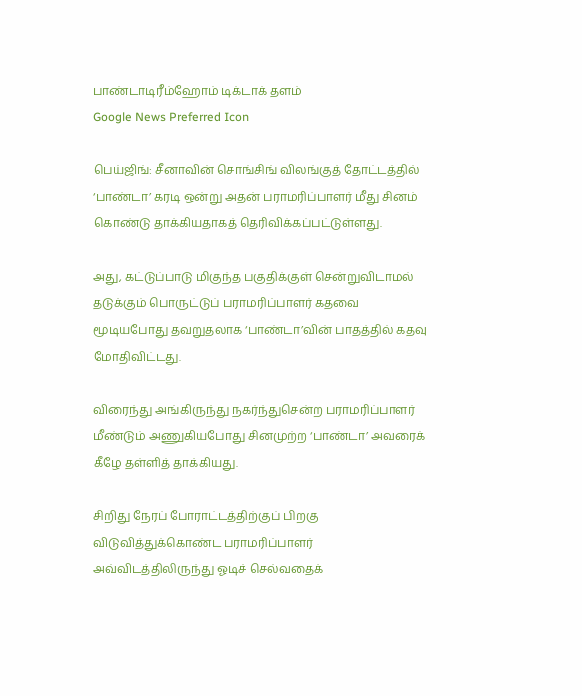பாண்டாடிரீம்ஹோம் டிக்டாக் தளம்
Google News Preferred Icon

பெய்ஜிங்: சீனாவின் சொங்சிங் விலங்குத் தோட்டத்தில் ‘பாண்டா’ கரடி ஒன்று அதன் பராமரிப்பாளர் மீது சினம் கொண்டு தாக்கியதாகத் தெரிவிக்கப்பட்டுள்ளது.

அது, கட்டுப்பாடு மிகுந்த பகுதிக்குள் சென்றுவிடாமல் தடுக்கும் பொருட்டுப் பராமரிப்பாளர் கதவை மூடியபோது தவறுதலாக ‘பாண்டா’வின் பாதத்தில் கதவு மோதிவிட்டது.

விரைந்து அங்கிருந்து நகர்ந்துசென்ற பராமரிப்பாளர் மீண்டும் அணுகியபோது சினமுற்ற ‘பாண்டா’ அவரைக் கீழே தள்ளித் தாக்கியது.

சிறிது நேரப் போராட்டத்திற்குப் பிறகு விடுவித்துக்கொண்ட பராமரிப்பாளர் அவ்விடத்திலிருந்து ஓடிச் செல்வதைக்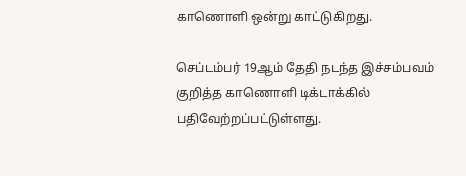காணொளி ஒன்று காட்டுகிறது.

செப்டம்பர் 19ஆம் தேதி நடந்த இச்சம்பவம் குறித்த காணொளி டிக்டாக்கில் பதிவேற்றப்பட்டுள்ளது.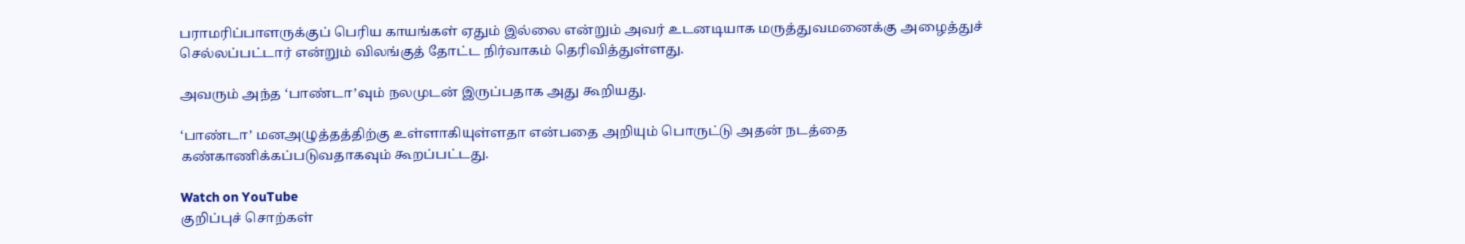பராமரிப்பாளருக்குப் பெரிய காயங்கள் ஏதும் இல்லை என்றும் அவர் உடனடியாக மருத்துவமனைக்கு அழைத்துச் செல்லப்பட்டார் என்றும் விலங்குத் தோட்ட நிர்வாகம் தெரிவித்துள்ளது.

அவரும் அந்த ‘பாண்டா’வும் நலமுடன் இருப்பதாக அது கூறியது.

‘பாண்டா’ மனஅழுத்தத்திற்கு உள்ளாகியுள்ளதா என்பதை அறியும் பொருட்டு அதன் நடத்தை கண்காணிக்கப்படுவதாகவும் கூறப்பட்டது.

Watch on YouTube
குறிப்புச் சொற்கள்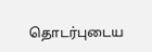தொடர்புடைய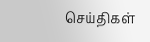செய்திகள்